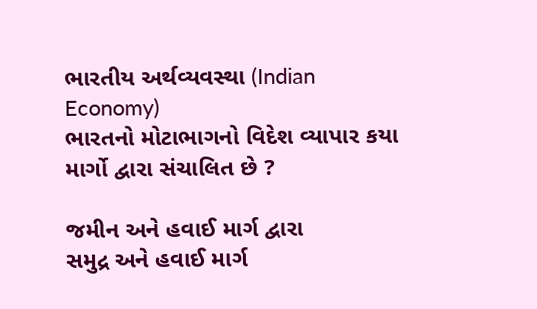ભારતીય અર્થવ્યવસ્થા (Indian Economy)
ભારતનો મોટાભાગનો વિદેશ વ્યાપાર કયા માર્ગો દ્વારા સંચાલિત છે ?

જમીન અને હવાઈ માર્ગ દ્વારા
સમુદ્ર અને હવાઈ માર્ગ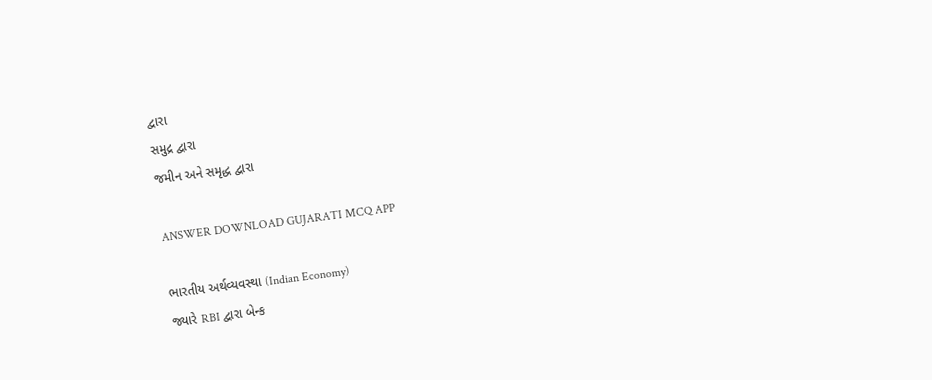દ્વારા
સમુદ્ર દ્વારા
જમીન અને સમૃદ્ધ દ્વારા

ANSWER DOWNLOAD GUJARATI MCQ APP

ભારતીય અર્થવ્યવસ્થા (Indian Economy)
જ્યારે RBI દ્વારા બેન્ક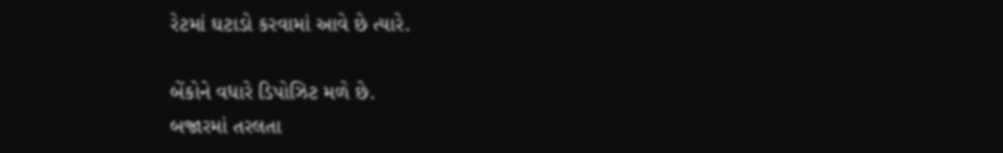રેટમાં ઘટાડો કરવામાં આવે છે ત્યારે.

બેંકોને વધારે ડિપોઝિટ મળે છે.
બજારમાં તરલતા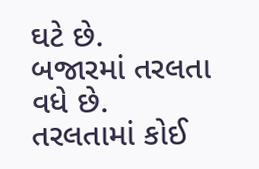ઘટે છે.
બજારમાં તરલતા વધે છે.
તરલતામાં કોઈ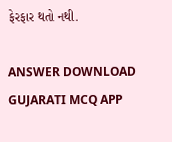ફેરફાર થતો નથી.

ANSWER DOWNLOAD GUJARATI MCQ APP